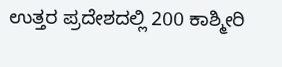ಉತ್ತರ ಪ್ರದೇಶದಲ್ಲಿ 200 ಕಾಶ್ಮೀರಿ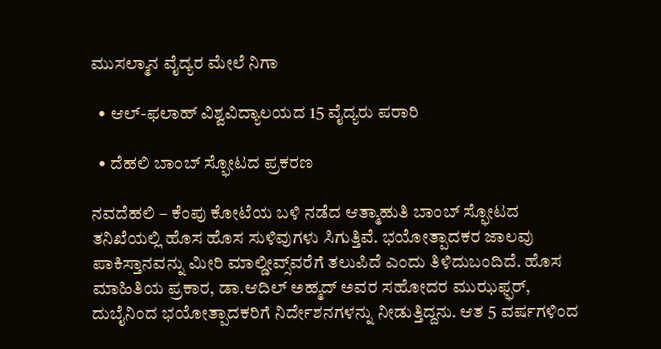ಮುಸಲ್ಮಾನ ವೈದ್ಯರ ಮೇಲೆ ನಿಗಾ

  • ಆಲ್-ಫಲಾಹ್ ವಿಶ್ವವಿದ್ಯಾಲಯದ 15 ವೈದ್ಯರು ಪರಾರಿ

  • ದೆಹಲಿ ಬಾಂಬ್ ಸ್ಫೋಟದ ಪ್ರಕರಣ

ನವದೆಹಲಿ – ಕೆಂಪು ಕೋಟೆಯ ಬಳಿ ನಡೆದ ಆತ್ಮಾಹುತಿ ಬಾಂಬ್ ಸ್ಫೋಟದ ತನಿಖೆಯಲ್ಲಿ ಹೊಸ ಹೊಸ ಸುಳಿವುಗಳು ಸಿಗುತ್ತಿವೆ. ಭಯೋತ್ಪಾದಕರ ಜಾಲವು ಪಾಕಿಸ್ತಾನವನ್ನು ಮೀರಿ ಮಾಲ್ಡೀವ್ಸ್‌ವರೆಗೆ ತಲುಪಿದೆ ಎಂದು ತಿಳಿದುಬಂದಿದೆ. ಹೊಸ ಮಾಹಿತಿಯ ಪ್ರಕಾರ, ಡಾ.ಆದಿಲ್ ಅಹ್ಮದ್ ಅವರ ಸಹೋದರ ಮುಝಫ್ಫರ್, ದುಬೈನಿಂದ ಭಯೋತ್ಪಾದಕರಿಗೆ ನಿರ್ದೇಶನಗಳನ್ನು ನೀಡುತ್ತಿದ್ದನು. ಆತ 5 ವರ್ಷಗಳಿಂದ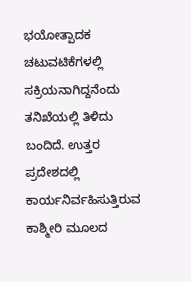ಭಯೋತ್ಪಾದಕ ಚಟುವಟಿಕೆಗಳಲ್ಲಿ ಸಕ್ರಿಯನಾಗಿದ್ದನೆಂದು ತನಿಖೆಯಲ್ಲಿ ತಿಳಿದು ಬಂದಿದೆ. ಉತ್ತರ ಪ್ರದೇಶದಲ್ಲಿ ಕಾರ್ಯನಿರ್ವಹಿಸುತ್ತಿರುವ ಕಾಶ್ಮೀರಿ ಮೂಲದ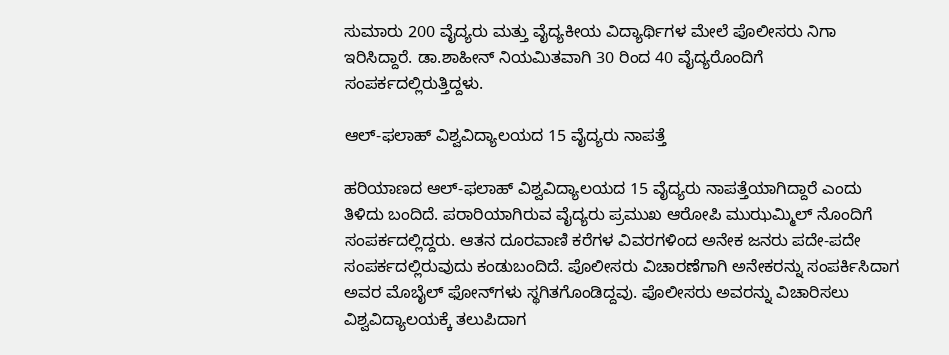ಸುಮಾರು 200 ವೈದ್ಯರು ಮತ್ತು ವೈದ್ಯಕೀಯ ವಿದ್ಯಾರ್ಥಿಗಳ ಮೇಲೆ ಪೊಲೀಸರು ನಿಗಾ ಇರಿಸಿದ್ದಾರೆ. ಡಾ.ಶಾಹೀನ್ ನಿಯಮಿತವಾಗಿ 30 ರಿಂದ 40 ವೈದ್ಯರೊಂದಿಗೆ ಸಂಪರ್ಕದಲ್ಲಿರುತ್ತಿದ್ದಳು.

ಆಲ್-ಫಲಾಹ್ ವಿಶ್ವವಿದ್ಯಾಲಯದ 15 ವೈದ್ಯರು ನಾಪತ್ತೆ

ಹರಿಯಾಣದ ಆಲ್-ಫಲಾಹ್ ವಿಶ್ವವಿದ್ಯಾಲಯದ 15 ವೈದ್ಯರು ನಾಪತ್ತೆಯಾಗಿದ್ದಾರೆ ಎಂದು ತಿಳಿದು ಬಂದಿದೆ. ಪರಾರಿಯಾಗಿರುವ ವೈದ್ಯರು ಪ್ರಮುಖ ಆರೋಪಿ ಮುಝಮ್ಮಿಲ್‌ ನೊಂದಿಗೆ ಸಂಪರ್ಕದಲ್ಲಿದ್ದರು. ಆತನ ದೂರವಾಣಿ ಕರೆಗಳ ವಿವರಗಳಿಂದ ಅನೇಕ ಜನರು ಪದೇ-ಪದೇ ಸಂಪರ್ಕದಲ್ಲಿರುವುದು ಕಂಡುಬಂದಿದೆ. ಪೊಲೀಸರು ವಿಚಾರಣೆಗಾಗಿ ಅನೇಕರನ್ನು ಸಂಪರ್ಕಿಸಿದಾಗ ಅವರ ಮೊಬೈಲ್ ಫೋನ್‌ಗಳು ಸ್ಥಗಿತಗೊಂಡಿದ್ದವು. ಪೊಲೀಸರು ಅವರನ್ನು ವಿಚಾರಿಸಲು ವಿಶ್ವವಿದ್ಯಾಲಯಕ್ಕೆ ತಲುಪಿದಾಗ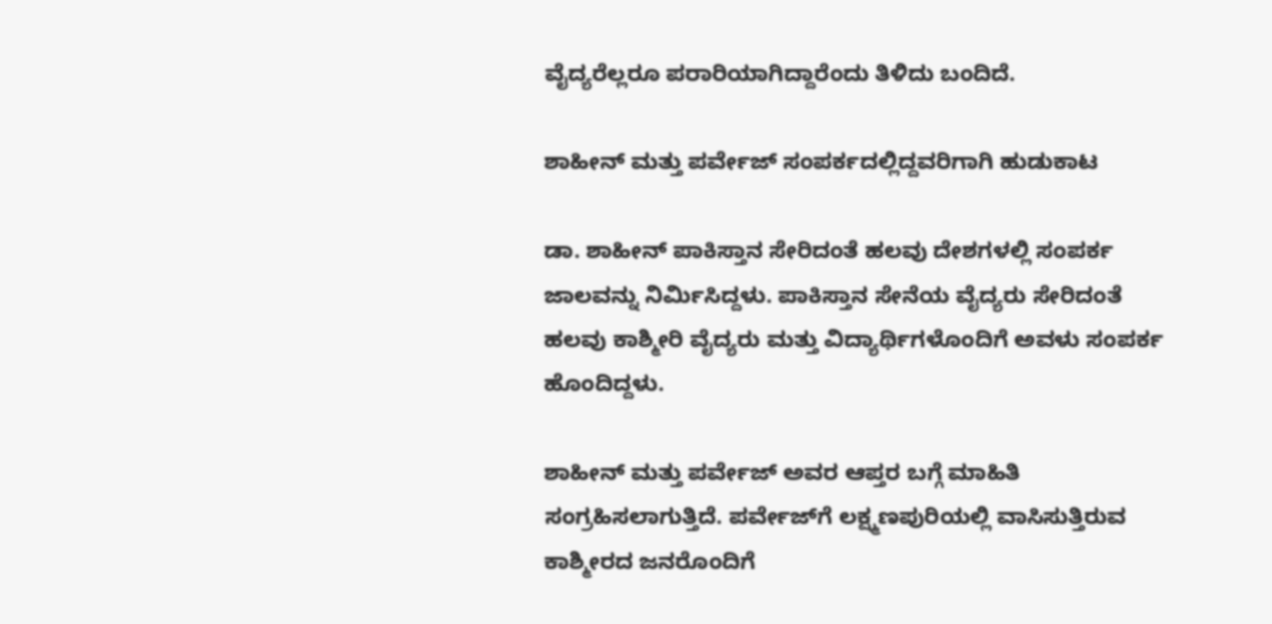ವೈದ್ಯರೆಲ್ಲರೂ ಪರಾರಿಯಾಗಿದ್ದಾರೆಂದು ತಿಳಿದು ಬಂದಿದೆ.

ಶಾಹೀನ್ ಮತ್ತು ಪರ್ವೇಜ್ ಸಂಪರ್ಕದಲ್ಲಿದ್ದವರಿಗಾಗಿ ಹುಡುಕಾಟ

ಡಾ. ಶಾಹೀನ್ ಪಾಕಿಸ್ತಾನ ಸೇರಿದಂತೆ ಹಲವು ದೇಶಗಳಲ್ಲಿ ಸಂಪರ್ಕ ಜಾಲವನ್ನು ನಿರ್ಮಿಸಿದ್ದಳು. ಪಾಕಿಸ್ತಾನ ಸೇನೆಯ ವೈದ್ಯರು ಸೇರಿದಂತೆ ಹಲವು ಕಾಶ್ಮೀರಿ ವೈದ್ಯರು ಮತ್ತು ವಿದ್ಯಾರ್ಥಿಗಳೊಂದಿಗೆ ಅವಳು ಸಂಪರ್ಕ ಹೊಂದಿದ್ದಳು.

ಶಾಹೀನ್ ಮತ್ತು ಪರ್ವೇಜ್ ಅವರ ಆಪ್ತರ ಬಗ್ಗೆ ಮಾಹಿತಿ ಸಂಗ್ರಹಿಸಲಾಗುತ್ತಿದೆ. ಪರ್ವೇಜ್‌ಗೆ ಲಕ್ಷ್ಮಣಪುರಿಯಲ್ಲಿ ವಾಸಿಸುತ್ತಿರುವ ಕಾಶ್ಮೀರದ ಜನರೊಂದಿಗೆ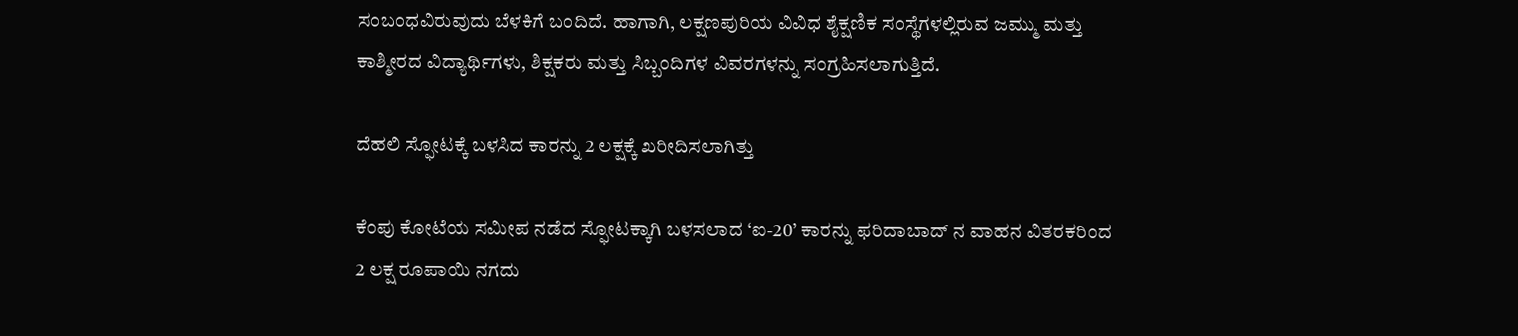ಸಂಬಂಧವಿರುವುದು ಬೆಳಕಿಗೆ ಬಂದಿದೆ. ಹಾಗಾಗಿ, ಲಕ್ಷಣಪುರಿಯ ವಿವಿಧ ಶೈಕ್ಷಣಿಕ ಸಂಸ್ಥೆಗಳಲ್ಲಿರುವ ಜಮ್ಮು ಮತ್ತು ಕಾಶ್ಮೀರದ ವಿದ್ಯಾರ್ಥಿಗಳು, ಶಿಕ್ಷಕರು ಮತ್ತು ಸಿಬ್ಬಂದಿಗಳ ವಿವರಗಳನ್ನು ಸಂಗ್ರಹಿಸಲಾಗುತ್ತಿದೆ.

ದೆಹಲಿ ಸ್ಫೋಟಕ್ಕೆ ಬಳಸಿದ ಕಾರನ್ನು 2 ಲಕ್ಷಕ್ಕೆ ಖರೀದಿಸಲಾಗಿತ್ತು

ಕೆಂಪು ಕೋಟೆಯ ಸಮೀಪ ನಡೆದ ಸ್ಫೋಟಕ್ಕಾಗಿ ಬಳಸಲಾದ ‘ಐ-20’ ಕಾರನ್ನು ಫರಿದಾಬಾದ್ ನ ವಾಹನ ವಿತರಕರಿಂದ 2 ಲಕ್ಷ ರೂಪಾಯಿ ನಗದು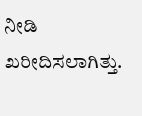ನೀಡಿ ಖರೀದಿಸಲಾಗಿತ್ತು.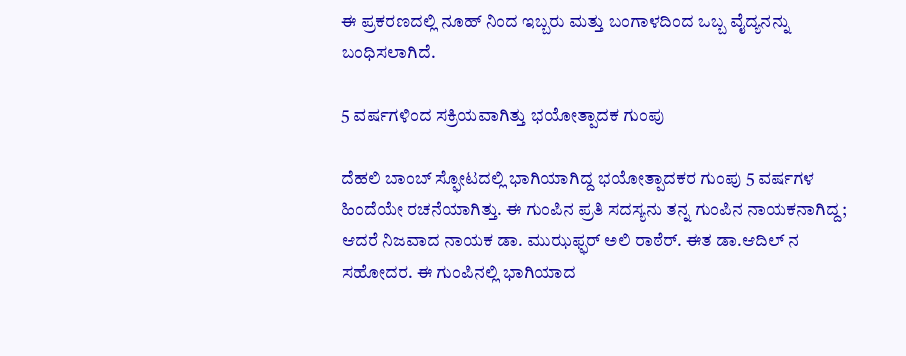ಈ ಪ್ರಕರಣದಲ್ಲಿ ನೂಹ್‌ ನಿಂದ ಇಬ್ಬರು ಮತ್ತು ಬಂಗಾಳದಿಂದ ಒಬ್ಬ ವೈದ್ಯನನ್ನು ಬಂಧಿಸಲಾಗಿದೆ.

5 ವರ್ಷಗಳಿಂದ ಸಕ್ರಿಯವಾಗಿತ್ತು ಭಯೋತ್ಪಾದಕ ಗುಂಪು

ದೆಹಲಿ ಬಾಂಬ್ ಸ್ಫೋಟದಲ್ಲಿ ಭಾಗಿಯಾಗಿದ್ದ ಭಯೋತ್ಪಾದಕರ ಗುಂಪು 5 ವರ್ಷಗಳ ಹಿಂದೆಯೇ ರಚನೆಯಾಗಿತ್ತು. ಈ ಗುಂಪಿನ ಪ್ರತಿ ಸದಸ್ಯನು ತನ್ನ ಗುಂಪಿನ ನಾಯಕನಾಗಿದ್ದ; ಆದರೆ ನಿಜವಾದ ನಾಯಕ ಡಾ. ಮುಝಫ್ಫರ್ ಅಲಿ ರಾಠೆರ್. ಈತ ಡಾ.ಆದಿಲ್ ನ ಸಹೋದರ. ಈ ಗುಂಪಿನಲ್ಲಿ ಭಾಗಿಯಾದ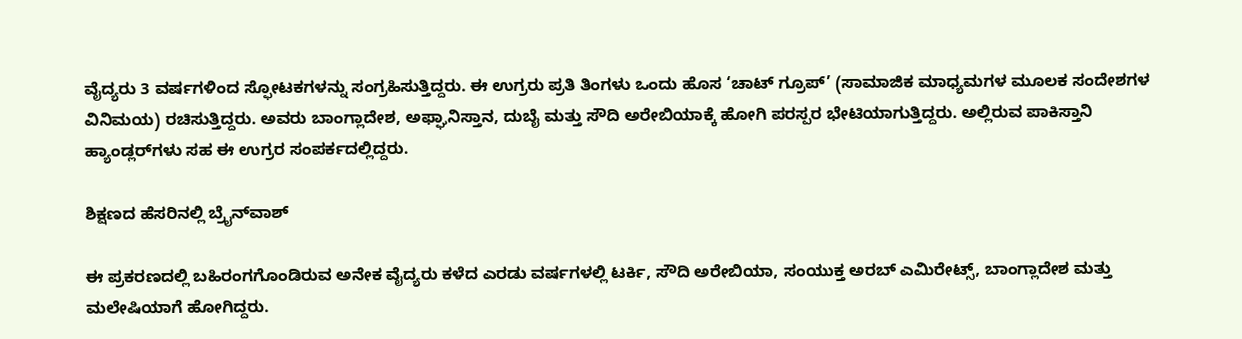ವೈದ್ಯರು 3 ವರ್ಷಗಳಿಂದ ಸ್ಫೋಟಕಗಳನ್ನು ಸಂಗ್ರಹಿಸುತ್ತಿದ್ದರು. ಈ ಉಗ್ರರು ಪ್ರತಿ ತಿಂಗಳು ಒಂದು ಹೊಸ ‘ಚಾಟ್ ಗ್ರೂಪ್’ (ಸಾಮಾಜಿಕ ಮಾಧ್ಯಮಗಳ ಮೂಲಕ ಸಂದೇಶಗಳ ವಿನಿಮಯ) ರಚಿಸುತ್ತಿದ್ದರು. ಅವರು ಬಾಂಗ್ಲಾದೇಶ, ಅಫ್ಘಾನಿಸ್ತಾನ, ದುಬೈ ಮತ್ತು ಸೌದಿ ಅರೇಬಿಯಾಕ್ಕೆ ಹೋಗಿ ಪರಸ್ಪರ ಭೇಟಿಯಾಗುತ್ತಿದ್ದರು. ಅಲ್ಲಿರುವ ಪಾಕಿಸ್ತಾನಿ ಹ್ಯಾಂಡ್ಲರ್‌ಗಳು ಸಹ ಈ ಉಗ್ರರ ಸಂಪರ್ಕದಲ್ಲಿದ್ದರು.

ಶಿಕ್ಷಣದ ಹೆಸರಿನಲ್ಲಿ ಬ್ರೈನ್‌ವಾಶ್

ಈ ಪ್ರಕರಣದಲ್ಲಿ ಬಹಿರಂಗಗೊಂಡಿರುವ ಅನೇಕ ವೈದ್ಯರು ಕಳೆದ ಎರಡು ವರ್ಷಗಳಲ್ಲಿ ಟರ್ಕಿ, ಸೌದಿ ಅರೇಬಿಯಾ, ಸಂಯುಕ್ತ ಅರಬ್ ಎಮಿರೇಟ್ಸ್, ಬಾಂಗ್ಲಾದೇಶ ಮತ್ತು ಮಲೇಷಿಯಾಗೆ ಹೋಗಿದ್ದರು.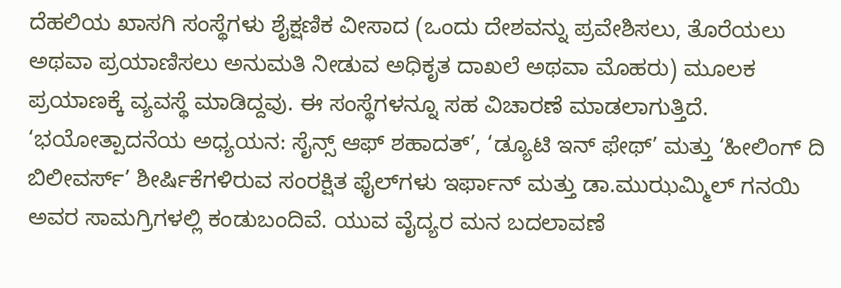ದೆಹಲಿಯ ಖಾಸಗಿ ಸಂಸ್ಥೆಗಳು ಶೈಕ್ಷಣಿಕ ವೀಸಾದ (ಒಂದು ದೇಶವನ್ನು ಪ್ರವೇಶಿಸಲು, ತೊರೆಯಲು ಅಥವಾ ಪ್ರಯಾಣಿಸಲು ಅನುಮತಿ ನೀಡುವ ಅಧಿಕೃತ ದಾಖಲೆ ಅಥವಾ ಮೊಹರು) ಮೂಲಕ ಪ್ರಯಾಣಕ್ಕೆ ವ್ಯವಸ್ಥೆ ಮಾಡಿದ್ದವು. ಈ ಸಂಸ್ಥೆಗಳನ್ನೂ ಸಹ ವಿಚಾರಣೆ ಮಾಡಲಾಗುತ್ತಿದೆ. ‘ಭಯೋತ್ಪಾದನೆಯ ಅಧ್ಯಯನ: ಸೈನ್ಸ್ ಆಫ್ ಶಹಾದತ್’, ‘ಡ್ಯೂಟಿ ಇನ್ ಫೇಥ್’ ಮತ್ತು ‘ಹೀಲಿಂಗ್ ದಿ ಬಿಲೀವರ್ಸ್’ ಶೀರ್ಷಿಕೆಗಳಿರುವ ಸಂರಕ್ಷಿತ ಫೈಲ್‌ಗಳು ಇರ್ಫಾನ್ ಮತ್ತು ಡಾ.ಮುಝಮ್ಮಿಲ್ ಗನಯಿ ಅವರ ಸಾಮಗ್ರಿಗಳಲ್ಲಿ ಕಂಡುಬಂದಿವೆ. ಯುವ ವೈದ್ಯರ ಮನ ಬದಲಾವಣೆ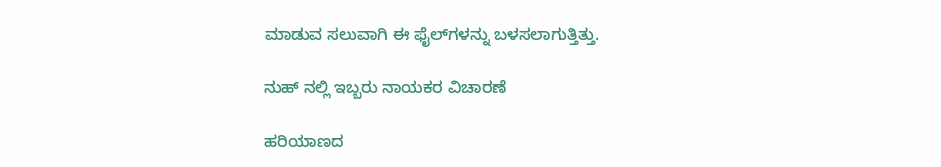ಮಾಡುವ ಸಲುವಾಗಿ ಈ ಫೈಲ್‌ಗಳನ್ನು ಬಳಸಲಾಗುತ್ತಿತ್ತು.

ನುಹ್‌ ನಲ್ಲಿ ಇಬ್ಬರು ನಾಯಕರ ವಿಚಾರಣೆ

ಹರಿಯಾಣದ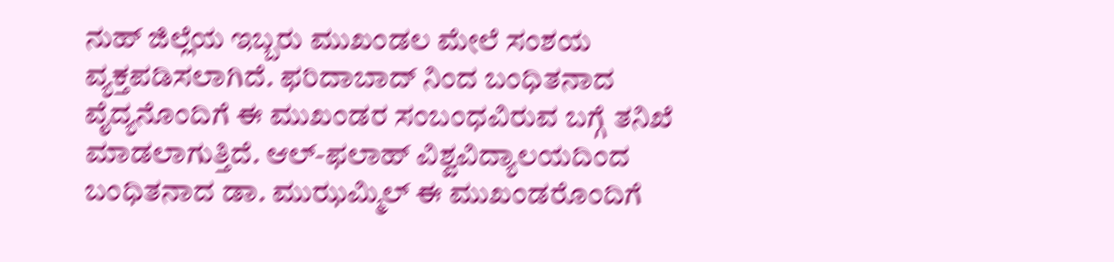ನುಹ್ ಜಿಲ್ಲೆಯ ಇಬ್ಬರು ಮುಖಂಡಲ ಮೇಲೆ ಸಂಶಯ ವ್ಯಕ್ತಪಡಿಸಲಾಗಿದೆ. ಫರಿದಾಬಾದ್‌ ನಿಂದ ಬಂಧಿತನಾದ ವೈದ್ಯನೊಂದಿಗೆ ಈ ಮುಖಂಡರ ಸಂಬಂಧವಿರುವ ಬಗ್ಗೆ ತನಿಖೆ ಮಾಡಲಾಗುತ್ತಿದೆ. ಆಲ್-ಫಲಾಹ್ ವಿಶ್ವವಿದ್ಯಾಲಯದಿಂದ ಬಂಧಿತನಾದ ಡಾ. ಮುಝಮ್ಮಿಲ್ ಈ ಮುಖಂಡರೊಂದಿಗೆ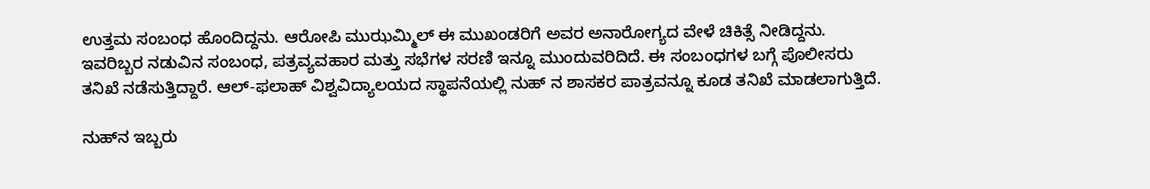ಉತ್ತಮ ಸಂಬಂಧ ಹೊಂದಿದ್ದನು. ಆರೋಪಿ ಮುಝಮ್ಮಿಲ್ ಈ ಮುಖಂಡರಿಗೆ ಅವರ ಅನಾರೋಗ್ಯದ ವೇಳೆ ಚಿಕಿತ್ಸೆ ನೀಡಿದ್ದನು. ಇವರಿಬ್ಬರ ನಡುವಿನ ಸಂಬಂಧ, ಪತ್ರವ್ಯವಹಾರ ಮತ್ತು ಸಭೆಗಳ ಸರಣಿ ಇನ್ನೂ ಮುಂದುವರಿದಿದೆ. ಈ ಸಂಬಂಧಗಳ ಬಗ್ಗೆ ಪೊಲೀಸರು ತನಿಖೆ ನಡೆಸುತ್ತಿದ್ದಾರೆ. ಆಲ್-ಫಲಾಹ್ ವಿಶ್ವವಿದ್ಯಾಲಯದ ಸ್ಥಾಪನೆಯಲ್ಲಿ ನುಹ್‌ ನ ಶಾಸಕರ ಪಾತ್ರವನ್ನೂ ಕೂಡ ತನಿಖೆ ಮಾಡಲಾಗುತ್ತಿದೆ.

ನುಹ್‌ನ ಇಬ್ಬರು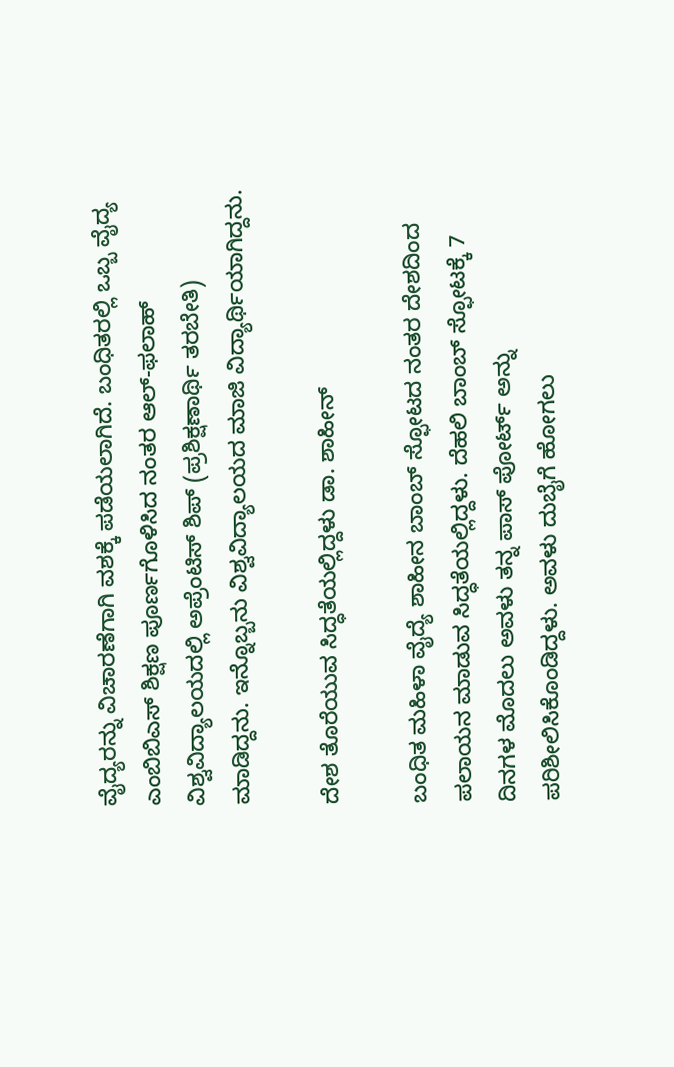ವೈದ್ಯರನ್ನು ವಿಚಾರಣೆಗಾಗಿ ವಶಕ್ಕೆ ಪಡೆಯಲಾಗಿದೆ. ಬಂಧಿತರಲ್ಲಿ ಒಬ್ಬ ವೈದ್ಯ ಎಂಬಿಬಿಎಸ್ ಶಿಕ್ಷಣ ಪೂರ್ಣಗೊಳಿಸಿದ ನಂತರ ಆಲ್-ಫಲಾಹ್ ವಿಶ್ವವಿದ್ಯಾಲಯದಲ್ಲಿ ಅಪ್ರೆಂಟಿಸ್‌ ಶಿಪ್ (ಪ್ರಶಿಕ್ಷಣಾರ್ಥಿ ತರಬೇತಿ) ಮಾಡಿದ್ದನು. ಇನ್ನೊಬ್ಬನು ವಿಶ್ವವಿದ್ಯಾಲಯದ ಮಾಜಿ ವಿದ್ಯಾರ್ಥಿಯಾಗಿದ್ದನು.

ದೇಶ ತೊರೆಯುವ ಸಿದ್ಧತೆಯಲ್ಲಿದ್ದಳು ಡಾ. ಶಾಹೀನ್

ಬಂಧಿತ ಮಹಿಳಾ ವೈದ್ಯೆ ಶಾಹೀನ ಬಾಂಬ್ ಸ್ಫೋಟದ ನಂತರ ದೇಶದಿಂದ ಪಲಾಯನ ಮಾಡುವ ಸಿದ್ಧತೆಯಲ್ಲಿದ್ದಳು. ದೆಹಲಿ ಬಾಂಬ್ ಸ್ಫೋಟಕ್ಕೆ 7 ದಿನಗಳ ಮೊದಲು ಅವಳು ತನ್ನ ಪಾಸ್‌ ಪೋರ್ಟ್ ಅನ್ನು ಪರಿಶೀಲಿಸಿಕೊಂಡಿದ್ದಳು. ಅವಳು ದುಬೈಗೆ ಹೋಗಲು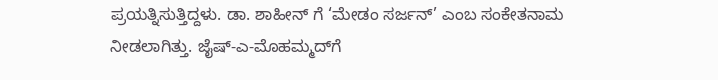ಪ್ರಯತ್ನಿಸುತ್ತಿದ್ದಳು. ಡಾ. ಶಾಹೀನ್‌ ಗೆ ‘ಮೇಡಂ ಸರ್ಜನ್’ ಎಂಬ ಸಂಕೇತನಾಮ ನೀಡಲಾಗಿತ್ತು. ಜೈಷ್-ಎ-ಮೊಹಮ್ಮದ್‌ಗೆ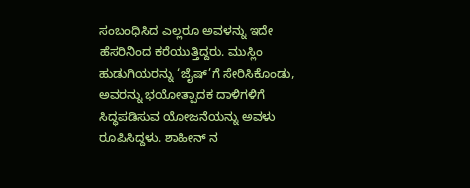ಸಂಬಂಧಿಸಿದ ಎಲ್ಲರೂ ಅವಳನ್ನು ಇದೇ ಹೆಸರಿನಿಂದ ಕರೆಯುತ್ತಿದ್ದರು. ಮುಸ್ಲಿಂ ಹುಡುಗಿಯರನ್ನು ‘ಜೈಷ್’ಗೆ ಸೇರಿಸಿಕೊಂಡು, ಅವರನ್ನು ಭಯೋತ್ಪಾದಕ ದಾಳಿಗಳಿಗೆ ಸಿದ್ಧಪಡಿಸುವ ಯೋಜನೆಯನ್ನು ಅವಳು ರೂಪಿಸಿದ್ದಳು. ಶಾಹೀನ್‌ ನ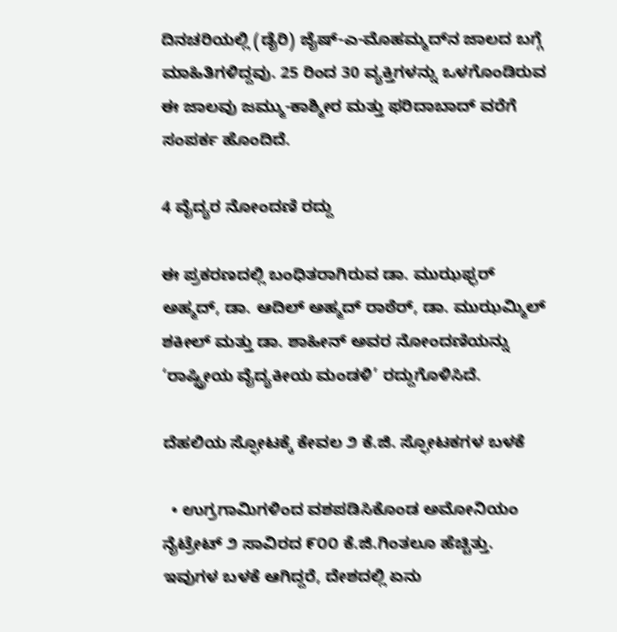ದಿನಚರಿಯಲ್ಲಿ (ಡೈರಿ) ಜೈಷ್-ಎ-ಮೊಹಮ್ಮದ್‌ನ ಜಾಲದ ಬಗ್ಗೆ ಮಾಹಿತಿಗಳಿದ್ದವು. 25 ರಿಂದ 30 ವ್ಯಕ್ತಿಗಳನ್ನು ಒಳಗೊಂಡಿರುವ ಈ ಜಾಲವು ಜಮ್ಮು-ಕಾಶ್ಮೀರ ಮತ್ತು ಫರಿದಾಬಾದ್ ವರೆಗೆ ಸಂಪರ್ಕ ಹೊಂದಿದೆ.

4 ವೈದ್ಯರ ನೋಂದಣಿ ರದ್ದು

ಈ ಪ್ರಕರಣದಲ್ಲಿ ಬಂಧಿತರಾಗಿರುವ ಡಾ. ಮುಝಫ್ಫರ್ ಅಹ್ಮದ್, ಡಾ. ಆದಿಲ್ ಅಹ್ಮದ್ ರಾಠೆರ್, ಡಾ. ಮುಝಮ್ಮಿಲ್ ಶಕೀಲ್ ಮತ್ತು ಡಾ. ಶಾಹೀನ್ ಅವರ ನೋಂದಣಿಯನ್ನು ‘ರಾಷ್ಟ್ರೀಯ ವೈದ್ಯಕೀಯ ಮಂಡಳಿ’ ರದ್ದುಗೊಳಿಸಿದೆ.

ದೆಹಲಿಯ ಸ್ಫೋಟಕ್ಕೆ ಕೇವಲ ೨ ಕೆ.ಜಿ. ಸ್ಫೋಟಕಗಳ ಬಳಕೆ

  • ಉಗ್ರಗಾಮಿಗಳಿಂದ ವಶಪಡಿಸಿಕೊಂಡ ಅಮೋನಿಯಂ ನೈಟ್ರೇಟ್ ೨ ಸಾವಿರದ ೯೦೦ ಕೆ.ಜಿ.ಗಿಂತಲೂ ಹೆಚ್ಚಿತ್ತು. ಇವುಗಳ ಬಳಕೆ ಆಗಿದ್ದರೆ, ದೇಶದಲ್ಲಿ ಏನು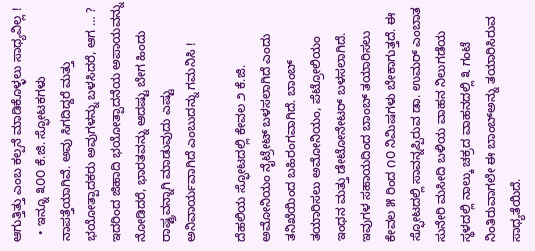ಆಗುತ್ತಿತ್ತು ಎಂಬ ಕಲ್ಪನೆ ಮಾಡಿಕೊಳ್ಳಲು ಸಾಧ್ಯವಿಲ್ಲ !
  • ಇನ್ನೂ ೩೦೦ ಕೆ.ಜಿ. ಸ್ಫೋಟಕಗಳು ನಾಪತ್ತೆಯಾಗಿವೆ. ಅವು ಸಿಗದಿದ್ದರೆ ಮತ್ತು ಭಯೋತ್ಪಾದಕರು ಅವುಗಳನ್ನು ಬಳಸಿದರೆ, ಆಗ … ? ಇದರಿಂದ ಜಿಹಾದಿ ಭಯೋತ್ಪಾದನೆಯ ಅಪಾಯವನ್ನು ನೋಡಿದರೆ, ಭಾರತವನ್ನು ಆದಷ್ಟು ಬೇಗ ಹಿಂದು ರಾಷ್ಟ್ರವನ್ನಾಗಿ ಮಾಡುವುದು ಎಷ್ಟು ಅನಿವಾರ್ಯವಾಗಿದೆ ಎಂಬುದನ್ನು ಗಮನಿಸಿ !

ದೆಹಲಿಯ ಸ್ಫೋಟದಲ್ಲಿ ಕೇವಲ ೨ ಕೆ.ಜಿ. ಅಮೋನಿಯಂ ನೈಟ್ರೇಟ್ ಬಳಸಲಾಗಿದೆ ಎಂದು ತನಿಖೆಯಿಂದ ಬಹಿರಂಗವಾಗಿದೆ. ಬಾಂಬ್ ತಯಾರಿಸಲು ಅಮೋನಿಯಂ, ಪೆಟ್ರೋಲಿಯಂ ಇಂಧನ ಮತ್ತು ಡೇಟೋನೇಟರ್ ಬಳಸಲಾಗಿದೆ. ಇವುಗಳ ಸಹಾಯದಿಂದ ಬಾಂಬ್ ತಯಾರಿಸಲು ಕೇವಲ ೫ ರಿಂದ ೧೦ ನಿಮಿಷಗಳು ಬೇಕಾಗುತ್ತದೆ. ಈ ಸ್ಫೋಟದಲ್ಲಿ ಸಾವನ್ನಪ್ಪಿರುವ ಡಾ. ಉಮರ್ ಎಂಬಾತ ಸುನೇರಿ ಮಸೀದಿ ಬಳಿಯ ವಾಹನ ನಿಲುಗಡೆಯ ಸ್ಥಳದಲ್ಲಿ ನಾಲ್ಕು ಚಕ್ರದ ವಾಹನದಲ್ಲಿ ೩ ಗಂಟೆ ನಿಂತಿರುವಾಗಲೇ ಈ ಬಾಂಬ್‌ಅನ್ನು ತಯಾರಿಸಿರುವ ಸಾಧ್ಯತೆಯಿದೆ.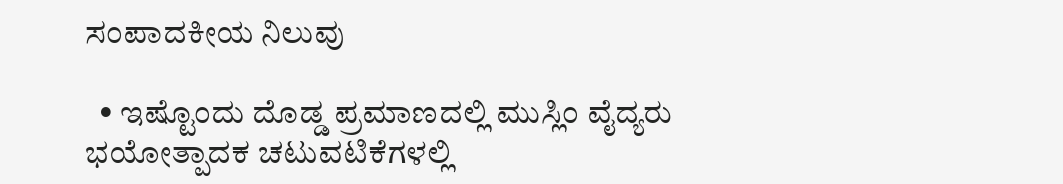ಸಂಪಾದಕೀಯ ನಿಲುವು

  • ಇಷ್ಟೊಂದು ದೊಡ್ಡ ಪ್ರಮಾಣದಲ್ಲಿ ಮುಸ್ಲಿಂ ವೈದ್ಯರು ಭಯೋತ್ಪಾದಕ ಚಟುವಟಿಕೆಗಳಲ್ಲಿ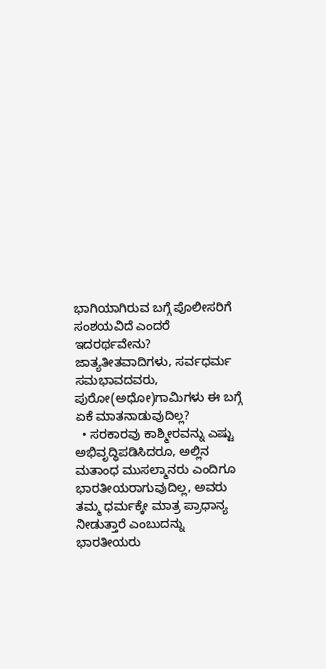ಭಾಗಿಯಾಗಿರುವ ಬಗ್ಗೆ ಪೊಲೀಸರಿಗೆ ಸಂಶಯವಿದೆ ಎಂದರೆ ಇದರರ್ಥವೇನು? ಜಾತ್ಯತೀತವಾದಿಗಳು, ಸರ್ವಧರ್ಮ ಸಮಭಾವದವರು, ಪುರೋ(ಅಧೋ)ಗಾಮಿಗಳು ಈ ಬಗ್ಗೆ ಏಕೆ ಮಾತನಾಡುವುದಿಲ್ಲ?
  • ಸರಕಾರವು ಕಾಶ್ಮೀರವನ್ನು ಎಷ್ಟು ಅಭಿವೃದ್ಧಿಪಡಿಸಿದರೂ, ಅಲ್ಲಿನ ಮತಾಂಧ ಮುಸಲ್ಮಾನರು ಎಂದಿಗೂ ಭಾರತೀಯರಾಗುವುದಿಲ್ಲ, ಅವರು ತಮ್ಮ ಧರ್ಮಕ್ಕೇ ಮಾತ್ರ ಪ್ರಾಧಾನ್ಯ ನೀಡುತ್ತಾರೆ ಎಂಬುದನ್ನು ಭಾರತೀಯರು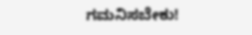ಗಮನಿಸಬೇಕು!